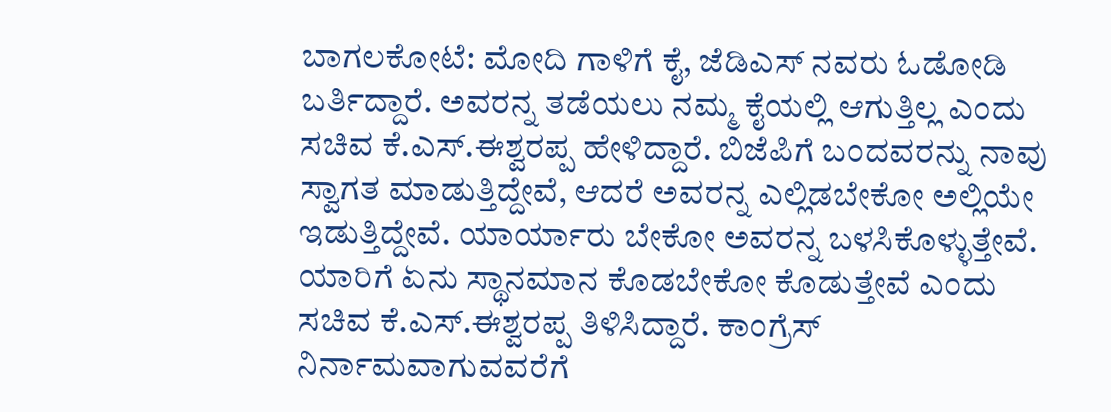ಬಾಗಲಕೋಟೆ: ಮೋದಿ ಗಾಳಿಗೆ ಕೈ, ಜೆಡಿಎಸ್ ನವರು ಓಡೋಡಿ ಬರ್ತಿದ್ದಾರೆ. ಅವರನ್ನ ತಡೆಯಲು ನಮ್ಮ ಕೈಯಲ್ಲಿ ಆಗುತ್ತಿಲ್ಲ ಎಂದು ಸಚಿವ ಕೆ.ಎಸ್.ಈಶ್ವರಪ್ಪ ಹೇಳಿದ್ದಾರೆ. ಬಿಜೆಪಿಗೆ ಬಂದವರನ್ನು ನಾವು ಸ್ವಾಗತ ಮಾಡುತ್ತಿದ್ದೇವೆ, ಆದರೆ ಅವರನ್ನ ಎಲ್ಲಿಡಬೇಕೋ ಅಲ್ಲಿಯೇ ಇಡುತ್ತಿದ್ದೇವೆ. ಯಾರ್ಯಾರು ಬೇಕೋ ಅವರನ್ನ ಬಳಸಿಕೊಳ್ಳುತ್ತೇವೆ. ಯಾರಿಗೆ ಏನು ಸ್ಥಾನಮಾನ ಕೊಡಬೇಕೋ ಕೊಡುತ್ತೇವೆ ಎಂದು ಸಚಿವ ಕೆ.ಎಸ್.ಈಶ್ವರಪ್ಪ ತಿಳಿಸಿದ್ದಾರೆ. ಕಾಂಗ್ರೆಸ್ ನಿರ್ನಾಮವಾಗುವವರೆಗೆ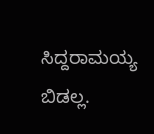ಸಿದ್ದರಾಮಯ್ಯ ಬಿಡಲ್ಲ.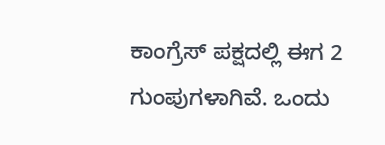ಕಾಂಗ್ರೆಸ್ ಪಕ್ಷದಲ್ಲಿ ಈಗ 2 ಗುಂಪುಗಳಾಗಿವೆ. ಒಂದು